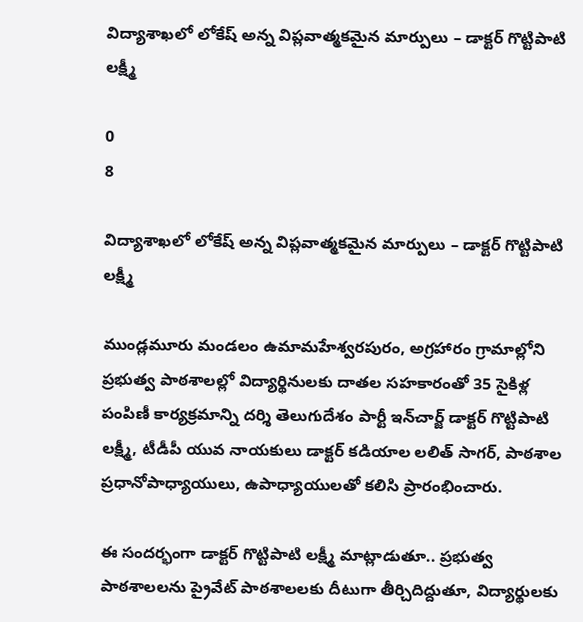విద్యాశాఖలో లోకేష్ అన్న విప్లవాత్మకమైన మార్పులు – డాక్టర్ గొట్టిపాటి లక్ష్మీ

0
8

విద్యాశాఖలో లోకేష్ అన్న విప్లవాత్మకమైన మార్పులు – డాక్టర్ గొట్టిపాటి లక్ష్మీ

ముండ్లమూరు మండలం ఉమామహేశ్వరపురం, అగ్రహారం గ్రామాల్లోని ప్రభుత్వ పాఠశాలల్లో విద్యార్థినులకు దాతల సహకారంతో 35 సైకిళ్ల పంపిణీ కార్యక్రమాన్ని దర్శి తెలుగుదేశం పార్టీ ఇన్‌చార్జ్ డాక్టర్ గొట్టిపాటి లక్ష్మీ, టీడీపీ యువ నాయకులు డాక్టర్ కడియాల లలిత్ సాగర్, పాఠశాల ప్రధానోపాధ్యాయులు, ఉపాధ్యాయులతో కలిసి ప్రారంభించారు.

ఈ సందర్భంగా డాక్టర్ గొట్టిపాటి లక్ష్మీ మాట్లాడుతూ.. ప్రభుత్వ పాఠశాలలను ప్రైవేట్ పాఠశాలలకు దీటుగా తీర్చిదిద్దుతూ, విద్యార్థులకు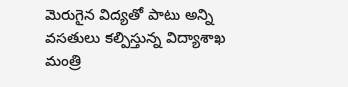మెరుగైన విద్యతో పాటు అన్ని వసతులు కల్పిస్తున్న విద్యాశాఖ మంత్రి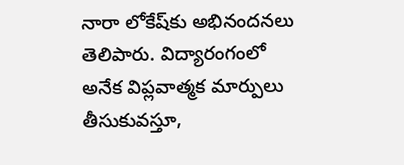నారా లోకేష్‌కు అభినందనలు తెలిపారు. విద్యారంగంలో అనేక విప్లవాత్మక మార్పులు తీసుకువస్తూ,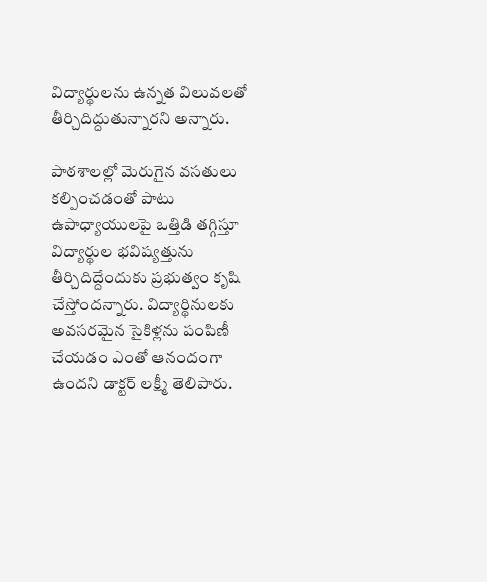విద్యార్థులను ఉన్నత విలువలతో తీర్చిదిద్దుతున్నారని అన్నారు.

పాఠశాలల్లో మెరుగైన వసతులు కల్పించడంతో పాటు ఉపాధ్యాయులపై ఒత్తిడి తగ్గిస్తూ విద్యార్థుల భవిష్యత్తును తీర్చిదిద్దేందుకు ప్రభుత్వం కృషి చేస్తోందన్నారు. విద్యార్థినులకు అవసరమైన సైకిళ్లను పంపిణీ చేయడం ఎంతో ఆనందంగా ఉందని డాక్టర్ లక్ష్మీ తెలిపారు.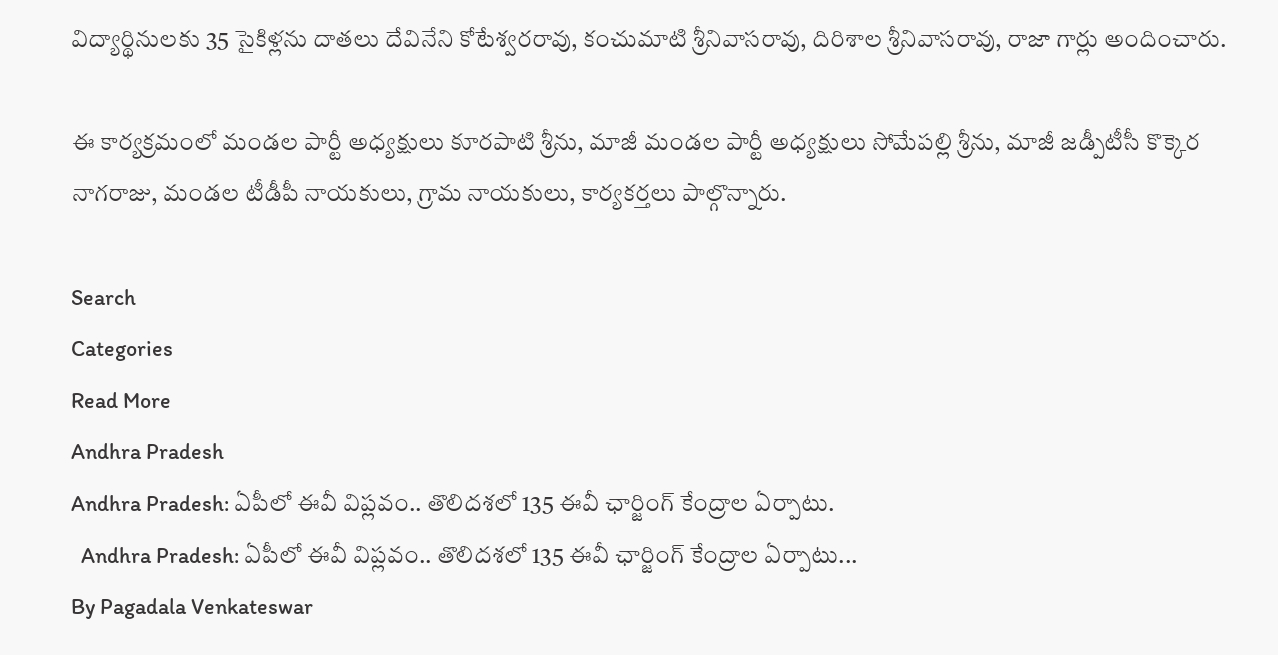విద్యార్థినులకు 35 సైకిళ్లను దాతలు దేవినేని కోటేశ్వరరావు, కంచుమాటి శ్రీనివాసరావు, దిరిశాల శ్రీనివాసరావు, రాజా గార్లు అందించారు.

ఈ కార్యక్రమంలో మండల పార్టీ అధ్యక్షులు కూరపాటి శ్రీను, మాజీ మండల పార్టీ అధ్యక్షులు సోమేపల్లి శ్రీను, మాజీ జడ్పీటీసీ కొక్కెర నాగరాజు, మండల టీడీపీ నాయకులు, గ్రామ నాయకులు, కార్యకర్తలు పాల్గొన్నారు.

Search
Categories
Read More
Andhra Pradesh
Andhra Pradesh: ఏపీలో ఈవీ విప్లవం.. తొలిదశలో 135 ఈవీ ఛార్జింగ్ కేంద్రాల ఏర్పాటు.
  Andhra Pradesh: ఏపీలో ఈవీ విప్లవం.. తొలిదశలో 135 ఈవీ ఛార్జింగ్ కేంద్రాల ఏర్పాటు...
By Pagadala Venkateswar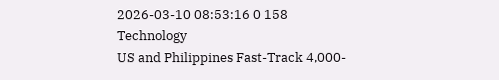2026-03-10 08:53:16 0 158
Technology
US and Philippines Fast-Track 4,000-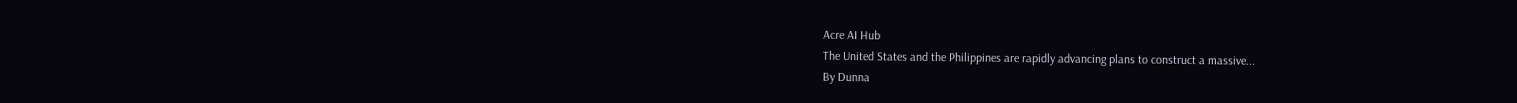Acre AI Hub
The United States and the Philippines are rapidly advancing plans to construct a massive...
By Dunna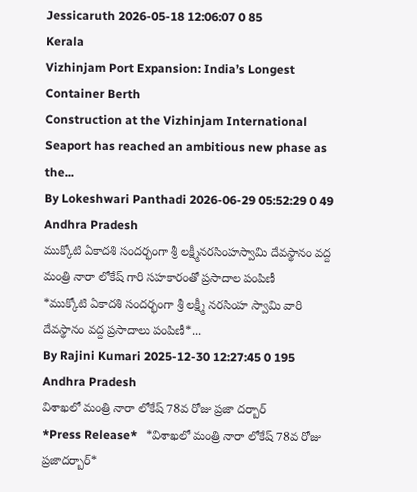Jessicaruth 2026-05-18 12:06:07 0 85
Kerala
Vizhinjam Port Expansion: India’s Longest Container Berth
Construction at the Vizhinjam International Seaport has reached an ambitious new phase as the...
By Lokeshwari Panthadi 2026-06-29 05:52:29 0 49
Andhra Pradesh
ముక్కోటి ఏకాదశి సందర్భంగా శ్రీ లక్ష్మీనరసింహస్వామి దేవస్థానం వద్ద మంత్రి నారా లోకేష్ గారి సహకారంతో ప్రసాదాల పంపిణీ
*ముక్కోటి ఏకాదశి సందర్భంగా శ్రీ లక్ష్మీ నరసింహ స్వామి వారి దేవస్థానం వద్ద ప్రసాదాలు పంపిణీ*...
By Rajini Kumari 2025-12-30 12:27:45 0 195
Andhra Pradesh
విశాఖలో మంత్రి నారా లోకేష్ 78వ రోజు ప్రజా దర్బార్
*Press Release*   *విశాఖలో మంత్రి నారా లోకేష్ 78వ రోజు ప్రజాదర్బార్*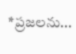*ప్రజలను...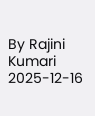By Rajini Kumari 2025-12-16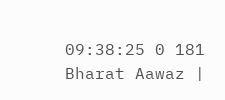09:38:25 0 181
Bharat Aawaz |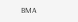BMA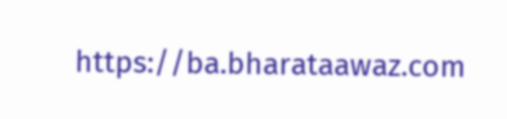https://ba.bharataawaz.com